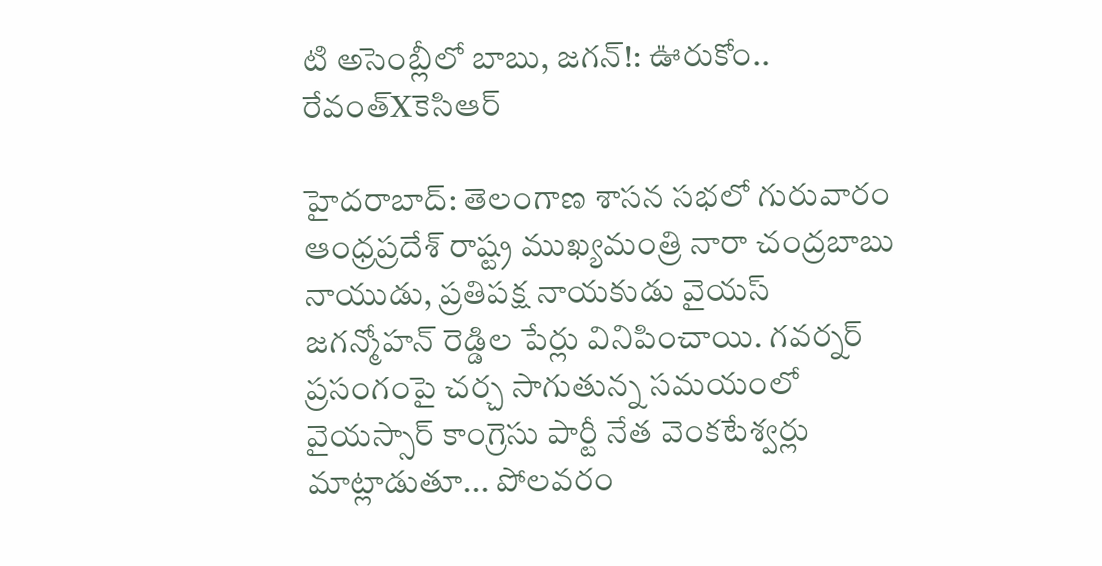టి అసెంబ్లీలో బాబు, జగన్!: ఊరుకోం.. రేవంత్Xకెసిఆర్

హైదరాబాద్: తెలంగాణ శాసన సభలో గురువారం ఆంధ్రప్రదేశ్ రాష్ట్ర ముఖ్యమంత్రి నారా చంద్రబాబు నాయుడు, ప్రతిపక్ష నాయకుడు వైయస్ జగన్మోహన్ రెడ్డిల పేర్లు వినిపించాయి. గవర్నర్ ప్రసంగంపై చర్చ సాగుతున్న సమయంలో వైయస్సార్ కాంగ్రెసు పార్టీ నేత వెంకటేశ్వర్లు మాట్లాడుతూ... పోలవరం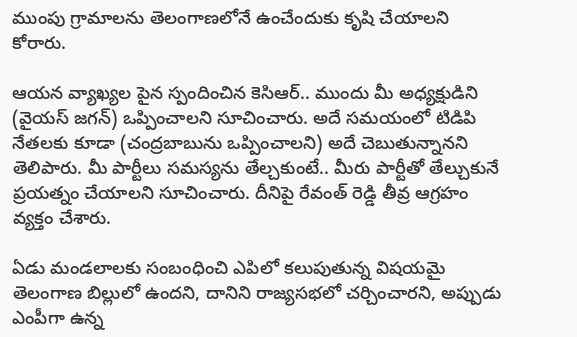ముంపు గ్రామాలను తెలంగాణలోనే ఉంచేందుకు కృషి చేయాలని కోరారు.

ఆయన వ్యాఖ్యల పైన స్పందించిన కెసిఆర్.. ముందు మీ అధ్యక్షుడిని (వైయస్ జగన్) ఒప్పించాలని సూచించారు. అదే సమయంలో టిడిపి నేతలకు కూడా (చంద్రబాబును ఒప్పించాలని) అదే చెబుతున్నానని తెలిపారు. మీ పార్టీలు సమస్యను తేల్చకుంటే.. మీరు పార్టీతో తేల్చుకునే ప్రయత్నం చేయాలని సూచించారు. దీనిపై రేవంత్ రెడ్డి తీవ్ర ఆగ్రహం వ్యక్తం చేశారు.

ఏడు మండలాలకు సంబంధించి ఎపిలో కలుపుతున్న విషయమై తెలంగాణ బిల్లులో ఉందని, దానిని రాజ్యసభలో చర్చించారని, అప్పుడు ఎంపీగా ఉన్న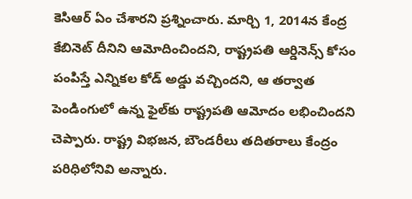కెసిఆర్ ఏం చేశారని ప్రశ్నించారు. మార్చి 1, 2014న కేంద్ర కేబినెట్ దీనిని ఆమోదించిందని, రాష్ట్రపతి ఆర్డినెన్స్ కోసం పంపిస్తే ఎన్నికల కోడ్ అడ్డు వచ్చిందని, ఆ తర్వాత పెండింగులో ఉన్న ఫైల్‌కు రాష్ట్రపతి ఆమోదం లభించిందని చెప్పారు. రాష్ట్ర విభజన, బౌండరీలు తదితరాలు కేంద్రం పరిధిలోనివి అన్నారు.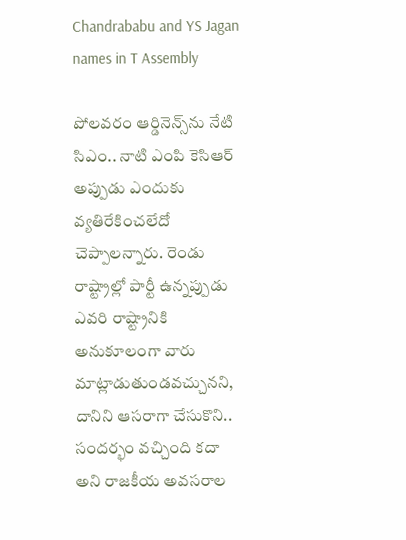Chandrababu and YS Jagan names in T Assembly

పోలవరం ఆర్డినెన్స్‌ను నేటి సిఎం.. నాటి ఎంపి కెసిఆర్ అప్పుడు ఎందుకు వ్యతిరేకించలేదో చెప్పాలన్నారు. రెండు రాష్ట్రాల్లో పార్టీ ఉన్నప్పుడు ఎవరి రాష్ట్రానికి అనుకూలంగా వారు మాట్లాడుతుండవచ్చునని, దానిని ఆసరాగా చేసుకొని.. సందర్భం వచ్చింది కదా అని రాజకీయ అవసరాల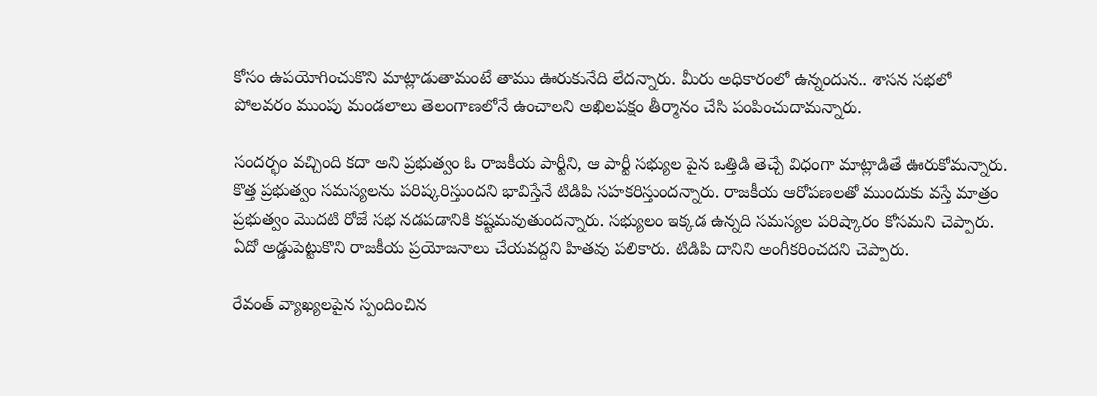కోసం ఉపయోగించుకొని మాట్లాడుతామంటే తాము ఊరుకునేది లేదన్నారు. మీరు అధికారంలో ఉన్నందున.. శాసన సభలో పోలవరం ముంపు మండలాలు తెలంగాణలోనే ఉంచాలని అఖిలపక్షం తీర్మానం చేసి పంపించుదామన్నారు.

సందర్భం వచ్చింది కదా అని ప్రభుత్వం ఓ రాజకీయ పార్టీని, ఆ పార్టీ సభ్యుల పైన ఒత్తిడి తెచ్చే విధంగా మాట్లాడితే ఊరుకోమన్నారు. కొత్త ప్రభుత్వం సమస్యలను పరిష్కరిస్తుందని భావిస్తేనే టిడిపి సహకరిస్తుందన్నారు. రాజకీయ ఆరోపణలతో ముందుకు వస్తే మాత్రం ప్రభుత్వం మొదటి రోజే సభ నడపడానికి కష్టమవుతుందన్నారు. సభ్యులం ఇక్కడ ఉన్నది సమస్యల పరిష్కారం కోసమని చెప్పారు. ఏదో అడ్డుపెట్టుకొని రాజకీయ ప్రయోజనాలు చేయవద్దని హితవు పలికారు. టిడిపి దానిని అంగీకరించదని చెప్పారు.

రేవంత్ వ్యాఖ్యలపైన స్పందించిన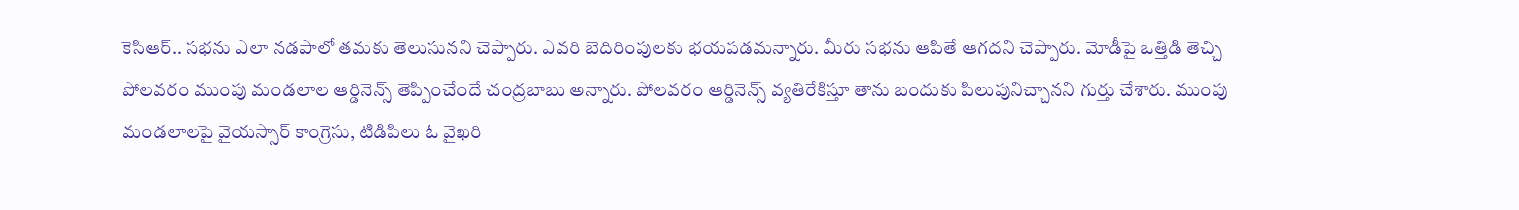కెసిఆర్.. సభను ఎలా నడపాలో తమకు తెలుసునని చెప్పారు. ఎవరి బెదిరింపులకు భయపడమన్నారు. మీరు సభను ఆపితే ఆగదని చెప్పారు. మోడీపై ఒత్తిడి తెచ్చి పోలవరం ముంపు మండలాల ఆర్డినెన్స్ తెప్పించేందే చంద్రబాబు అన్నారు. పోలవరం ఆర్డినెన్స్ వ్యతిరేకిస్తూ తాను బందుకు పిలుపునిచ్చానని గుర్తు చేశారు. ముంపు మండలాలపై వైయస్సార్ కాంగ్రెసు, టిడిపిలు ఓ వైఖరి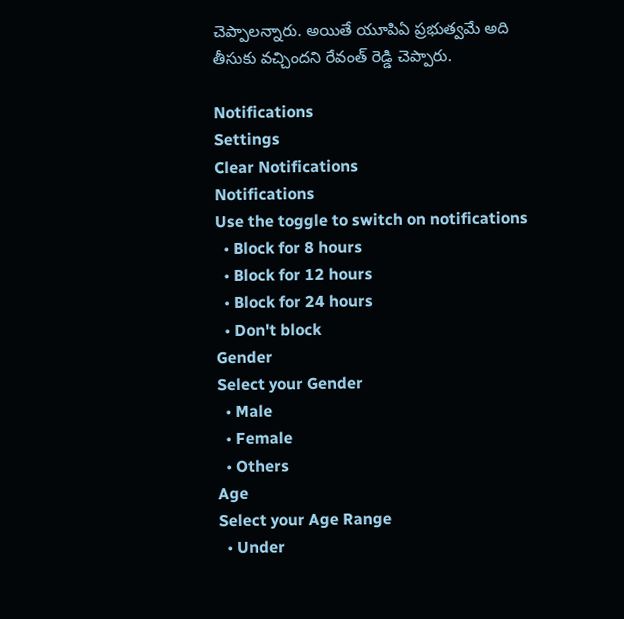చెప్పాలన్నారు. అయితే యూపిఏ ప్రభుత్వమే అది తీసుకు వచ్చిందని రేవంత్ రెడ్డి చెప్పారు.

Notifications
Settings
Clear Notifications
Notifications
Use the toggle to switch on notifications
  • Block for 8 hours
  • Block for 12 hours
  • Block for 24 hours
  • Don't block
Gender
Select your Gender
  • Male
  • Female
  • Others
Age
Select your Age Range
  • Under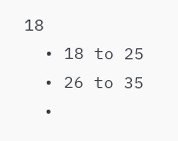18
  • 18 to 25
  • 26 to 35
  •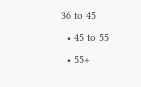36 to 45
  • 45 to 55
  • 55+